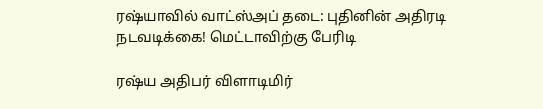ரஷ்யாவில் வாட்ஸ்அப் தடை: புதினின் அதிரடி நடவடிக்கை! மெட்டாவிற்கு பேரிடி

ரஷ்ய அதிபர் விளாடிமிர்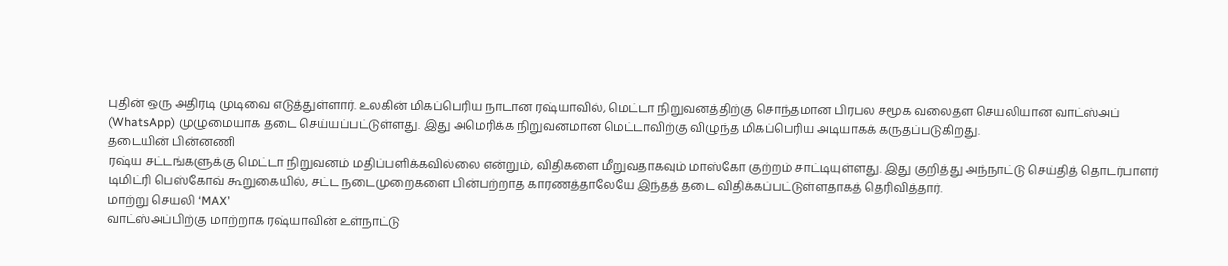புதின் ஒரு அதிரடி முடிவை எடுத்துள்ளார். உலகின் மிகப்பெரிய நாடான ரஷ்யாவில், மெட்டா நிறுவனத்திற்கு சொந்தமான பிரபல சமூக வலைதள செயலியான வாட்ஸ்அப் (WhatsApp) முழுமையாக தடை செய்யப்பட்டுள்ளது. இது அமெரிக்க நிறுவனமான மெட்டாவிற்கு விழுந்த மிகப்பெரிய அடியாகக் கருதப்படுகிறது.
தடையின் பின்னணி
ரஷ்ய சட்டங்களுக்கு மெட்டா நிறுவனம் மதிப்பளிக்கவில்லை என்றும், விதிகளை மீறுவதாகவும் மாஸ்கோ குற்றம் சாட்டியுள்ளது. இது குறித்து அந்நாட்டு செய்தித் தொடர்பாளர் டிமிட்ரி பெஸ்கோவ் கூறுகையில், சட்ட நடைமுறைகளை பின்பற்றாத காரணத்தாலேயே இந்தத் தடை விதிக்கப்பட்டுள்ளதாகத் தெரிவித்தார்.
மாற்று செயலி ‘MAX’
வாட்ஸ்அப்பிற்கு மாற்றாக ரஷ்யாவின் உள்நாட்டு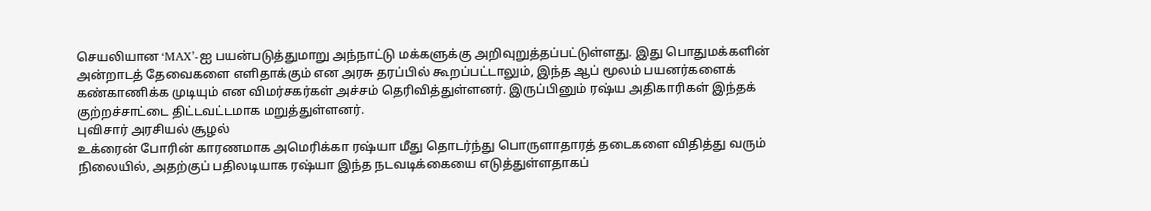செயலியான ‘MAX’-ஐ பயன்படுத்துமாறு அந்நாட்டு மக்களுக்கு அறிவுறுத்தப்பட்டுள்ளது. இது பொதுமக்களின் அன்றாடத் தேவைகளை எளிதாக்கும் என அரசு தரப்பில் கூறப்பட்டாலும், இந்த ஆப் மூலம் பயனர்களைக் கண்காணிக்க முடியும் என விமர்சகர்கள் அச்சம் தெரிவித்துள்ளனர். இருப்பினும் ரஷ்ய அதிகாரிகள் இந்தக் குற்றச்சாட்டை திட்டவட்டமாக மறுத்துள்ளனர்.
புவிசார் அரசியல் சூழல்
உக்ரைன் போரின் காரணமாக அமெரிக்கா ரஷ்யா மீது தொடர்ந்து பொருளாதாரத் தடைகளை விதித்து வரும் நிலையில், அதற்குப் பதிலடியாக ரஷ்யா இந்த நடவடிக்கையை எடுத்துள்ளதாகப்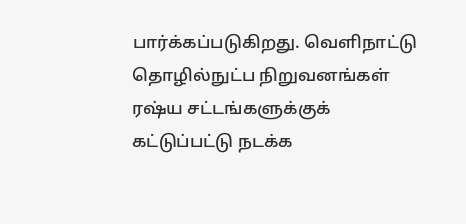பார்க்கப்படுகிறது. வெளிநாட்டு தொழில்நுட்ப நிறுவனங்கள் ரஷ்ய சட்டங்களுக்குக் கட்டுப்பட்டு நடக்க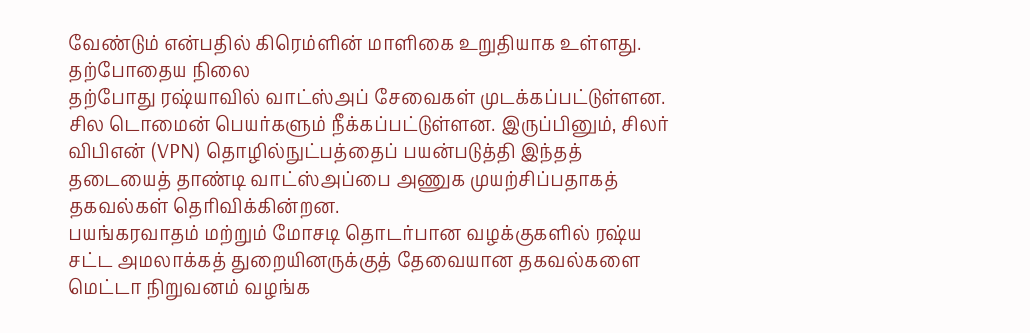வேண்டும் என்பதில் கிரெம்ளின் மாளிகை உறுதியாக உள்ளது.
தற்போதைய நிலை
தற்போது ரஷ்யாவில் வாட்ஸ்அப் சேவைகள் முடக்கப்பட்டுள்ளன. சில டொமைன் பெயர்களும் நீக்கப்பட்டுள்ளன. இருப்பினும், சிலர் விபிஎன் (VPN) தொழில்நுட்பத்தைப் பயன்படுத்தி இந்தத் தடையைத் தாண்டி வாட்ஸ்அப்பை அணுக முயற்சிப்பதாகத் தகவல்கள் தெரிவிக்கின்றன.
பயங்கரவாதம் மற்றும் மோசடி தொடர்பான வழக்குகளில் ரஷ்ய சட்ட அமலாக்கத் துறையினருக்குத் தேவையான தகவல்களை மெட்டா நிறுவனம் வழங்க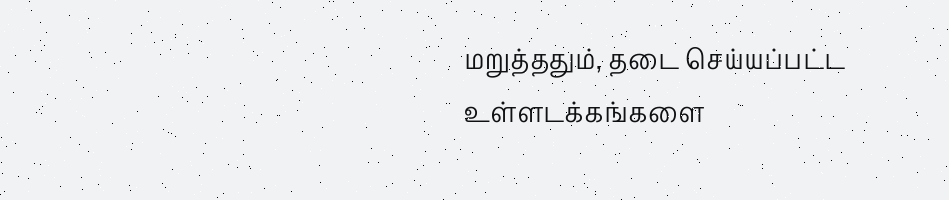மறுத்ததும், தடை செய்யப்பட்ட உள்ளடக்கங்களை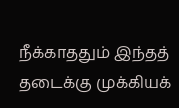நீக்காததும் இந்தத் தடைக்கு முக்கியக்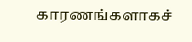காரணங்களாகச்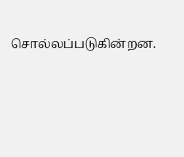சொல்லப்படுகின்றன.